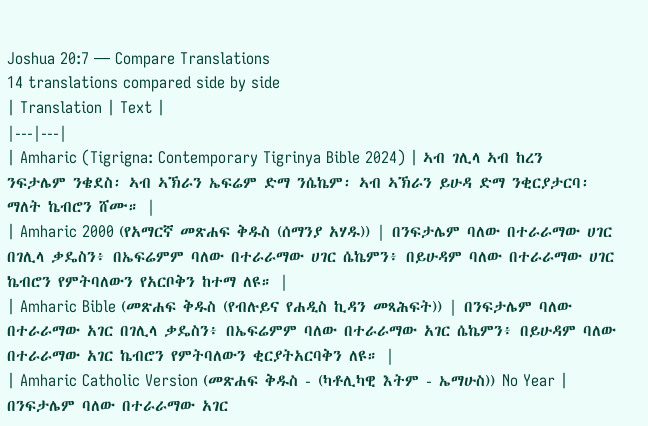Joshua 20:7 — Compare Translations
14 translations compared side by side
| Translation | Text |
|---|---|
| Amharic (Tigrigna: Contemporary Tigrinya Bible 2024) | ኣብ ገሊላ ኣብ ከረን ንፍታሌም ንቄደስ፡ ኣብ ኣኽራን ኤፍሬም ድማ ንሴኬም፡ ኣብ ኣኽራን ይሁዳ ድማ ንቂርያታርባ፡ ማለት ኬብሮን ሸሙ። |
| Amharic 2000 (የአማርኛ መጽሐፍ ቅዱስ (ሰማንያ አሃዱ)) | በንፍታሌም ባለው በተራራማው ሀገር በገሊላ ቃዴስን፥ በኤፍሬምም ባለው በተራራማው ሀገር ሴኬምን፥ በይሁዳም ባለው በተራራማው ሀገር ኬብሮን የምትባለውን የአርቦቅን ከተማ ለዩ። |
| Amharic Bible (መጽሐፍ ቅዱስ (የብሉይና የሐዲስ ኪዳን መጻሕፍት)) | በንፍታሌም ባለው በተራራማው አገር በገሊላ ቃዴስን፥ በኤፍሬምም ባለው በተራራማው አገር ሴኬምን፥ በይሁዳም ባለው በተራራማው አገር ኬብሮን የምትባለውን ቂርያትአርባቅን ለዩ። |
| Amharic Catholic Version (መጽሐፍ ቅዱስ - (ካቶሊካዊ እትም - ኤማሁስ)) No Year | በንፍታሌም ባለው በተራራማው አገር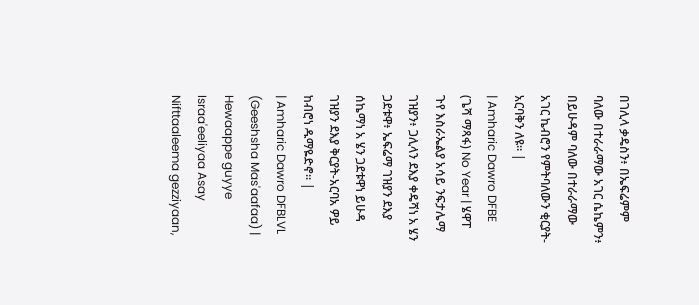በገሊላ ቃዴስን፥ በኤፍሬምም ባለው በተራራማው አገር ሴኬምን፥ በይሁዳም ባለው በተራራማው አገር ኬብሮን የምትባለውን ቂርያት-አርባቅን ለዩ። |
| Amharic Dawro DFBE (ጌሻ ማጻፋ) No Year | ሄዋፐ ጉየ እስራኤልያ አሳይ ንፍታሌማ ገዝያን፥ ጋሊላን ደእያ ቀዴሻነ አ ሄን ጋደቱዋ፥ ኤፍሬማ ገዝያን ደእያ ሰኬማነ አ ሄን ጋደቱዋነ ይሁዳ ገዝያን ደእያ ቅርያት-አርባአ ዎይ ከብሮነ ዱማዬድኖ። |
| Amharic Dawro DFBLVL (Geeshsha Mas'aafaa) | Hewaappe guyye Israa'eeliyaa Asay Nifttaaleema gezziyaan,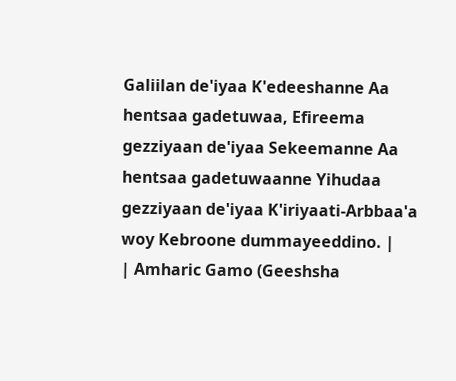Galiilan de'iyaa K'edeeshanne Aa hentsaa gadetuwaa, Efireema gezziyaan de'iyaa Sekeemanne Aa hentsaa gadetuwaanne Yihudaa gezziyaan de'iyaa K'iriyaati-Arbbaa'a woy Kebroone dummayeeddino. |
| Amharic Gamo (Geeshsha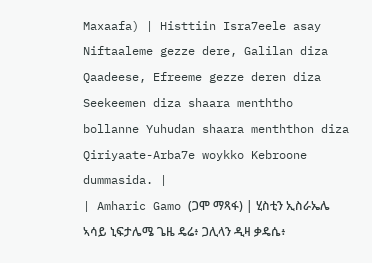Maxaafa) | Histtiin Isra7eele asay Niftaaleme gezze dere, Galilan diza Qaadeese, Efreeme gezze deren diza Seekeemen diza shaara menththo bollanne Yuhudan shaara menththon diza Qiriyaate-Arba7e woykko Kebroone dummasida. |
| Amharic Gamo (ጋሞ ማጻፋ) | ሂስቲን ኢስራኤሌ ኣሳይ ኒፍታሌሜ ጌዜ ዴሬ፥ ጋሊላን ዲዛ ቃዴሴ፥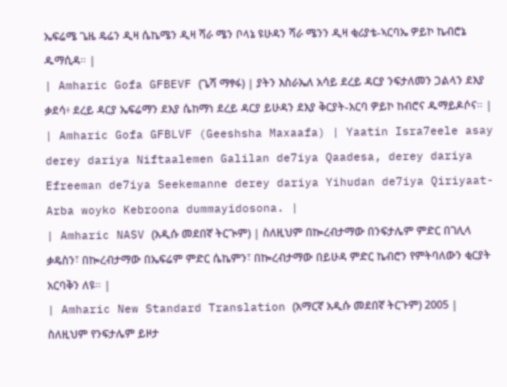ኤፍሬሜ ጌዜ ዴሬን ዲዛ ሴኬሜን ዲዛ ሻራ ሜን ቦላኔ ዩሁዳን ሻራ ሜንን ዲዛ ቂሪያቴ-ኣርባኤ ዎይኮ ኬብሮኔ ዱማሲዳ። |
| Amharic Gofa GFBEVF (ጌሻ ማፃፋ) | ያትን እስራኤለ አሳይ ደረይ ዳርያ ንፍታለመን ጋልላን ደእያ ቃደሳ፥ ደረይ ዳርያ ኤፍሬማን ደእያ ሴከማነ ደረይ ዳርያ ይሁዳን ደእያ ቅርያት-አርባ ዎይኮ ከብሮና ዱማይዶሶና። |
| Amharic Gofa GFBLVF (Geeshsha Maxaafa) | Yaatin Isra7eele asay derey dariya Niftaalemen Galilan de7iya Qaadesa, derey dariya Efreeman de7iya Seekemanne derey dariya Yihudan de7iya Qiriyaat-Arba woyko Kebroona dummayidosona. |
| Amharic NASV (አዲሱ መደበኛ ትርጒም) | ስለዚህም በኰረብታማው በንፍታሌም ምድር በገሊላ ቃዴስን፣ በኰረብታማው በኤፍሬም ምድር ሴኬምን፣ በኰረብታማው በይሁዳ ምድር ኬብሮን የምትባለውን ቂርያት አርባቅን ለዩ። |
| Amharic New Standard Translation (አማርኛ አዲሱ መደበኛ ትርጉም) 2005 | ስለዚህም የንፍታሌም ይዞታ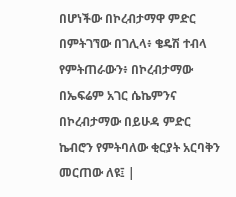በሆነችው በኮረብታማዋ ምድር በምትገኘው በገሊላ፥ ቄዴሽ ተብላ የምትጠራውን፥ በኮረብታማው በኤፍሬም አገር ሴኬምንና በኮረብታማው በይሁዳ ምድር ኬብሮን የምትባለው ቂርያት አርባቅን መርጠው ለዩ፤ |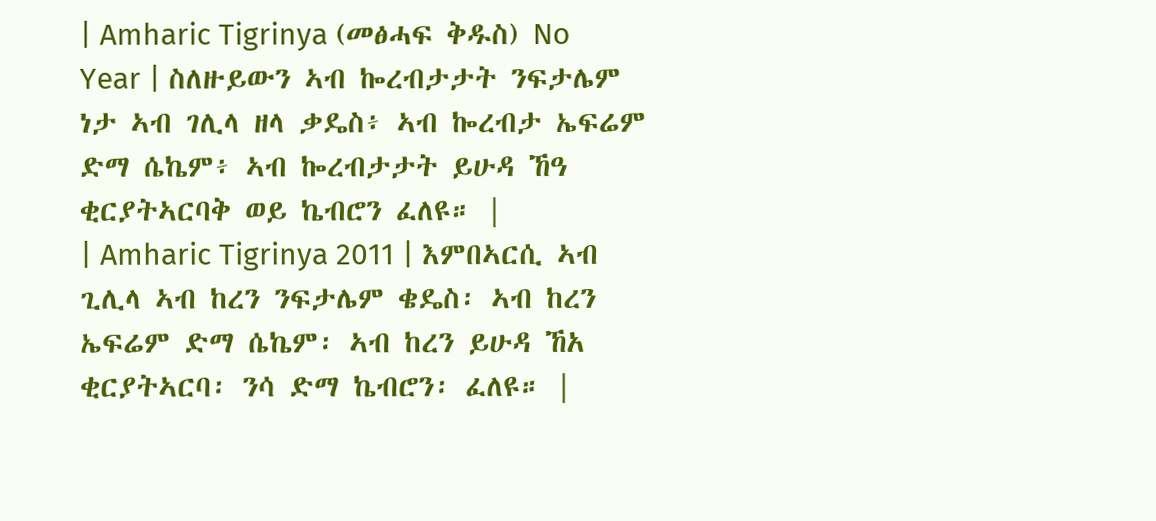| Amharic Tigrinya (መፅሓፍ ቅዱስ) No Year | ስለዙይውን ኣብ ኰረብታታት ንፍታሌም ነታ ኣብ ገሊላ ዘላ ቃዴስ፥ ኣብ ኰረብታ ኤፍሬም ድማ ሴኬም፥ ኣብ ኰረብታታት ይሁዳ ኸዓ ቂርያትኣርባቅ ወይ ኬብሮን ፈለዩ። |
| Amharic Tigrinya 2011 | እምበኣርሲ ኣብ ጊሊላ ኣብ ከረን ንፍታሌም ቄዴስ፡ ኣብ ከረን ኤፍሬም ድማ ሴኬም፡ ኣብ ከረን ይሁዳ ኸአ ቂርያትኣርባ፡ ንሳ ድማ ኬብሮን፡ ፈለዩ። |